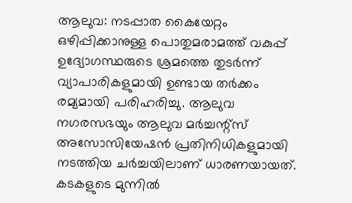ആലുവ: നടപ്പാത കൈയേറ്റം ഒഴിപ്പിക്കാനുള്ള പൊതുമരാമത്ത് വകുപ്പ് ഉദ്യോഗസ്ഥരുടെ ശ്രമത്തെ തുടർന്ന് വ്യാപാരികളുമായി ഉണ്ടായ തർക്കം രമ്യമായി പരിഹരിച്ചു. ആലുവ നഗരസഭയും ആലുവ മർച്ചന്റ്സ് അസോസിയേഷൻ പ്രതിനിധികളുമായി നടത്തിയ ചർച്ചയിലാണ് ധാരണയായത്.
കടകളുടെ മുന്നിൽ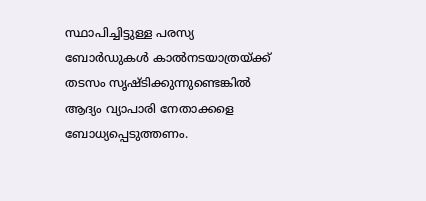സ്ഥാപിച്ചിട്ടുള്ള പരസ്യ ബോർഡുകൾ കാൽനടയാത്രയ്ക്ക് തടസം സൃഷ്ടിക്കുന്നുണ്ടെങ്കിൽ ആദ്യം വ്യാപാരി നേതാക്കളെ ബോധ്യപ്പെടുത്തണം.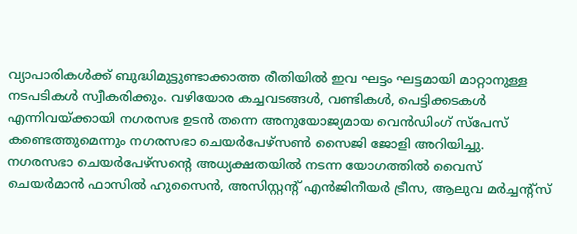വ്യാപാരികൾക്ക് ബുദ്ധിമുട്ടുണ്ടാക്കാത്ത രീതിയിൽ ഇവ ഘട്ടം ഘട്ടമായി മാറ്റാനുള്ള നടപടികൾ സ്വീകരിക്കും. വഴിയോര കച്ചവടങ്ങൾ, വണ്ടികൾ, പെട്ടിക്കടകൾ എന്നിവയ്ക്കായി നഗരസഭ ഉടൻ തന്നെ അനുയോജ്യമായ വെൻഡിംഗ് സ്പേസ് കണ്ടെത്തുമെന്നും നഗരസഭാ ചെയർപേഴ്സൺ സൈജി ജോളി അറിയിച്ചു.
നഗരസഭാ ചെയർപേഴ്സന്റെ അധ്യക്ഷതയിൽ നടന്ന യോഗത്തിൽ വൈസ് ചെയർമാൻ ഫാസിൽ ഹുസൈൻ, അസിസ്റ്റന്റ് എൻജിനീയർ ട്രീസ, ആലുവ മർച്ചന്റ്സ്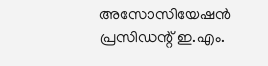അസോസിയേഷൻ പ്രസിഡന്റ് ഇ.എം.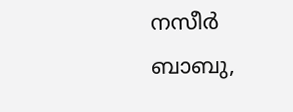നസീർ ബാബു,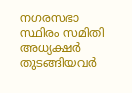നഗരസഭാ സ്ഥിരം സമിതി അധ്യക്ഷർ തുടങ്ങിയവർ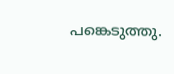പങ്കെടുത്തു.